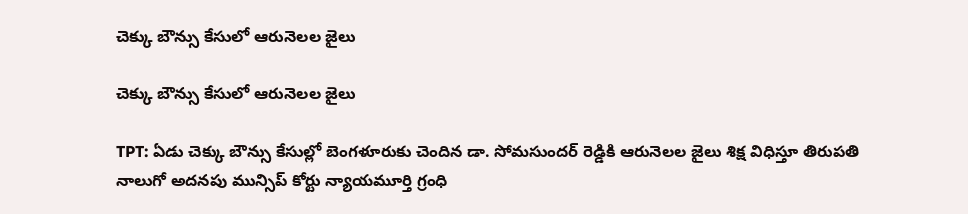చెక్కు బౌన్సు కేసులో ఆరునెలల జైలు

చెక్కు బౌన్సు కేసులో ఆరునెలల జైలు

TPT: ఏడు చెక్కు బౌన్సు కేసుల్లో బెంగళూరుకు చెందిన డా. సోమసుందర్‌ రెడ్డికి ఆరునెలల జైలు శిక్ష విధిస్తూ తిరుపతి నాలుగో అదనపు మున్సిప్ కోర్టు న్యాయమూర్తి గ్రంధి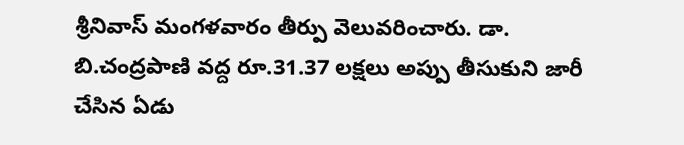శ్రీనివాస్ మంగళవారం తీర్పు వెలువరించారు. డా. బి.చంద్రపాణి వద్ద రూ.31.37 లక్షలు అప్పు తీసుకుని జారీ చేసిన ఏడు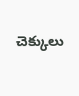చెక్కులు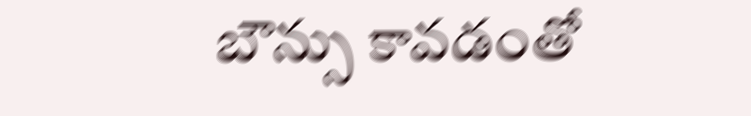బౌన్సు కావడంతో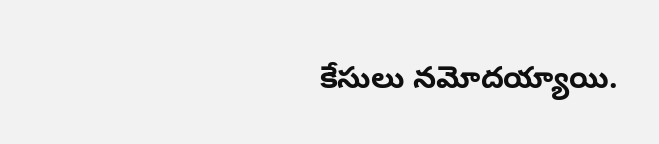కేసులు నమోదయ్యాయి.